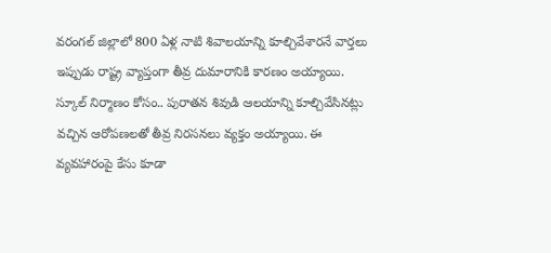వరంగల్ జిల్లాలో 800 ఏళ్ల నాటి శివాలయాన్ని కూల్చివేశారనే వార్తలు ఇప్పుడు రాష్ట్ర వ్యాప్తంగా తీవ్ర దుమారానికి కారణం అయ్యాయి. స్కూల్ నిర్మాణం కోసం.. పురాతన శివుడి ఆలయాన్ని కూల్చివేసినట్లు వచ్చిన ఆరోపణలతో తీవ్ర నిరసనలు వ్యక్తం అయ్యాయి. ఈ వ్యవహారంపై కేసు కూడా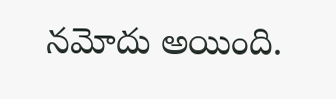నమోదు అయింది.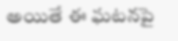అయితే ఈ ఘటనపై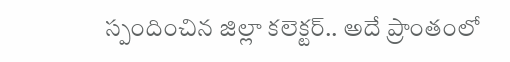స్పందించిన జిల్లా కలెక్టర్.. అదే ప్రాంతంలో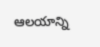ఆలయాన్ని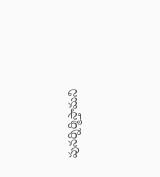పునర్నిర్మిస్తామని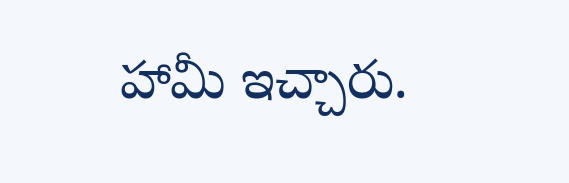హామీ ఇచ్చారు.